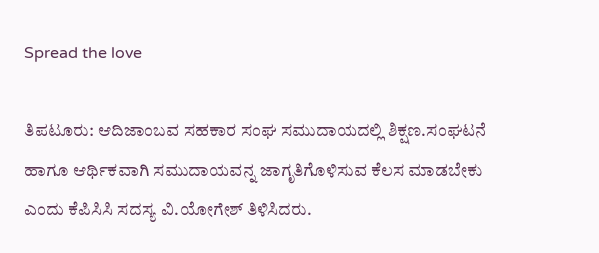Spread the love

ತಿಪಟೂರು: ಆದಿಜಾಂಬವ ಸಹಕಾರ ಸಂಘ ಸಮುದಾಯದಲ್ಲಿ ಶಿಕ್ಷಣ.ಸಂಘಟನೆ ಹಾಗೂ ಆರ್ಥಿಕವಾಗಿ ಸಮುದಾಯವನ್ನ ಜಾಗೃತಿಗೊಳಿಸುವ ಕೆಲಸ ಮಾಡಬೇಕು ಎಂದು ಕೆಪಿಸಿಸಿ ಸದಸ್ಯ ವಿ.ಯೋಗೇಶ್ ತಿಳಿಸಿದರು.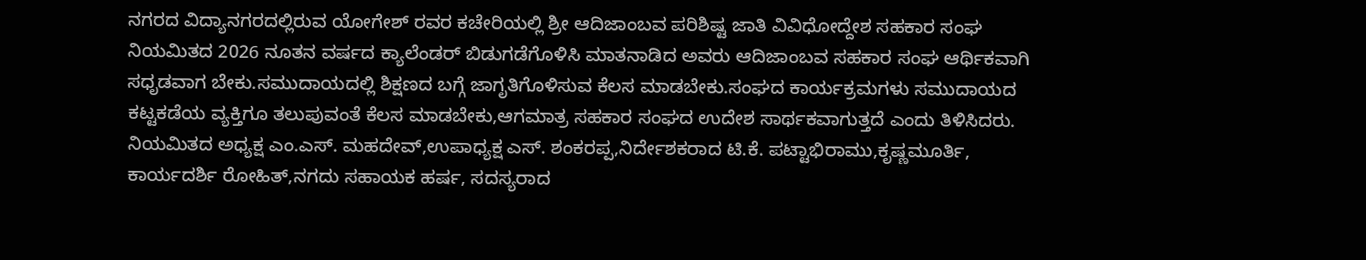ನಗರದ ವಿದ್ಯಾನಗರದಲ್ಲಿರುವ ಯೋಗೇಶ್ ರವರ ಕಚೇರಿಯಲ್ಲಿ ಶ್ರೀ ಆದಿಜಾಂಬವ ಪರಿಶಿಷ್ಟ ಜಾತಿ ವಿವಿಧೋದ್ದೇಶ ಸಹಕಾರ ಸಂಘ ನಿಯಮಿತದ 2026 ನೂತನ ವರ್ಷದ ಕ್ಯಾಲೆಂಡರ್ ಬಿಡುಗಡೆಗೊಳಿಸಿ ಮಾತನಾಡಿದ ಅವರು ಆದಿಜಾಂಬವ ಸಹಕಾರ ಸಂಘ ಆರ್ಥಿಕವಾಗಿ ಸಧೃಡವಾಗ ಬೇಕು.ಸಮುದಾಯದಲ್ಲಿ ಶಿಕ್ಷಣದ ಬಗ್ಗೆ ಜಾಗೃತಿಗೊಳಿಸುವ ಕೆಲಸ ಮಾಡಬೇಕು.ಸಂಘದ ಕಾರ್ಯಕ್ರಮಗಳು ಸಮುದಾಯದ ಕಟ್ಟಕಡೆಯ ವ್ಯಕ್ತಿಗೂ ತಲುಪುವಂತೆ ಕೆಲಸ ಮಾಡಬೇಕು,ಆಗಮಾತ್ರ ಸಹಕಾರ ಸಂಘದ ಉದೇಶ ಸಾರ್ಥಕವಾಗುತ್ತದೆ ಎಂದು ತಿಳಿಸಿದರು.
ನಿಯಮಿತದ ಅಧ್ಯಕ್ಷ ಎಂ.ಎಸ್. ಮಹದೇವ್,ಉಪಾಧ್ಯಕ್ಷ ಎಸ್. ಶಂಕರಪ್ಪ,ನಿರ್ದೇಶಕರಾದ ಟಿ.ಕೆ. ಪಟ್ಟಾಭಿರಾಮು,ಕೃಷ್ಣಮೂರ್ತಿ, ಕಾರ್ಯದರ್ಶಿ ರೋಹಿತ್,ನಗದು ಸಹಾಯಕ ಹರ್ಷ, ಸದಸ್ಯರಾದ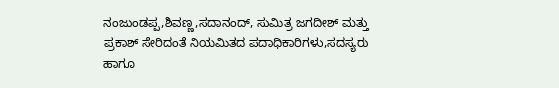ನಂಜುಂಡಪ್ಪ,ಶಿವಣ್ಣ,ಸದಾನಂದ್, ಸುಮಿತ್ರ ಜಗದೀಶ್ ಮತ್ತು ಪ್ರಕಾಶ್ ಸೇರಿದಂತೆ ನಿಯಮಿತದ ಪದಾಧಿಕಾರಿಗಳು,ಸದಸ್ಯರು ಹಾಗೂ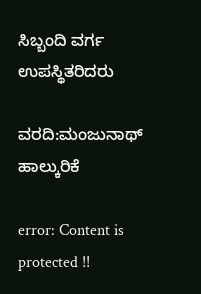ಸಿಬ್ಬಂದಿ ವರ್ಗ ಉಪಸ್ಥಿತರಿದರು

ವರದಿ:ಮಂಜುನಾಥ್ ಹಾಲ್ಕುರಿಕೆ

error: Content is protected !!